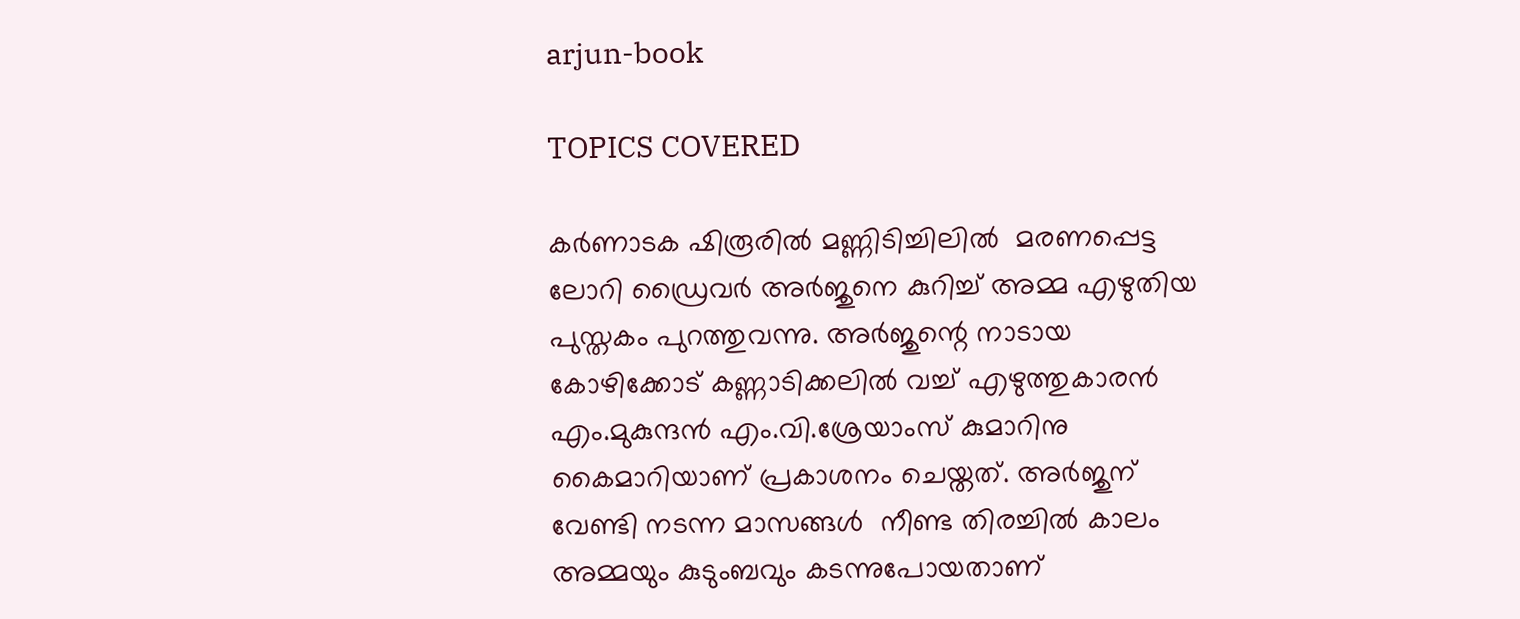arjun-book

TOPICS COVERED

കര്‍ണാടക ഷിരൂരില്‍ മണ്ണിടിച്ചിലില്‍  മരണപ്പെട്ട ലോറി ഡ്രൈവര്‍ അര്‍ജുനെ കുറിച്ച് അമ്മ എഴുതിയ പുസ്തകം പുറത്തുവന്നു. അര്‍ജുന്റെ നാടായ കോഴിക്കോട് കണ്ണാടിക്കലില്‍ വച്ച് എഴുത്തുകാരന്‍ എം.മുകുന്ദന്‍ എം.വി.ശ്രേയാംസ് കുമാറിനു കൈമാറിയാണ് പ്രകാശനം ചെയ്തത്. അര്‍ജുന് വേണ്ടി നടന്ന മാസങ്ങള്‍  നീണ്ട തിരച്ചില്‍ കാലം അമ്മയും കുടുംബവും കടന്നുപോയതാണ്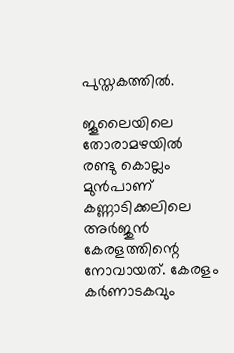പുസ്തകത്തില്‍.

ജൂലൈയിലെ തോരാമഴയില്‍ രണ്ടു കൊല്ലം മുന്‍പാണ് കണ്ണാടിക്കലിലെ അര്‍ജുന്‍ കേരളത്തിന്റെ നോവായത്. കേരളം കര്‍ണാടകവും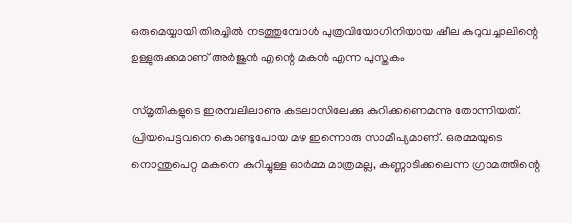ഒരുമെയ്യായി തിരച്ചില്‍ നടത്തുമ്പോള്‍ പുത്രവിയോഗിനിയായ ഷീല കുറുവച്ചാലിന്റെ ഉള്ളുരുക്കമാണ് അര്‍ജുന്‍ എന്റെ മകന്‍ എന്ന പുസ്തകം

സ്മൃതികളുടെ ഇരമ്പലിലാണു കടലാസിലേക്കു കുറിക്കണെമന്നു തോന്നിയത്. പ്രിയപെട്ടവനെ കൊണ്ടുപോയ മഴ ഇന്നൊരു സാമീപ്യമാണ്. ഒരമ്മയുടെ നൊന്തുപെറ്റ മകനെ കുറിച്ചുള്ള ഓര്‍മ്മ മാത്രമല്ല, കണ്ണാടിക്കലെന്ന ഗ്രാമത്തിന്റെ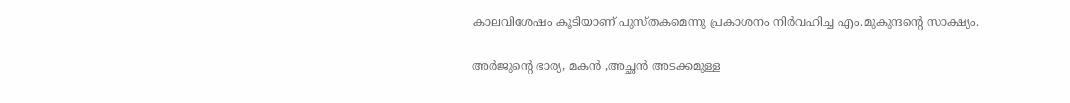കാലവിശേഷം കൂടിയാണ് പുസ്തകമെന്നു പ്രകാശനം നിര്‍വഹിച്ച എം.മുകുന്ദന്റെ സാക്ഷ്യം.

അര്‍ജുന്റെ ഭാര്യ, മകന്‍ ,അച്ഛന്‍ അടക്കമുള്ള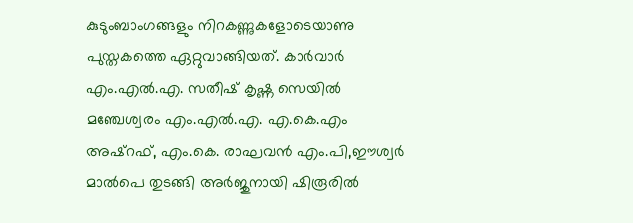കുടുംബാംഗങ്ങളും നിറകണ്ണുകളോടെയാണു പുസ്തകത്തെ ഏറ്റുവാങ്ങിയത്. കാര്‍വാര്‍ എം.എല്‍.എ. സതീഷ് കൃഷ്ണ സെയില്‍ മഞ്ചേശ്വരം എം.എല്‍.എ. എ.കെ.എം അഷ്റഫ്, എം.കെ. രാഘവന്‍ എം.പി,ഈശ്വര്‍ മാല്‍പെ തുടങ്ങി അര്‍ജുനായി ഷിരൂരില്‍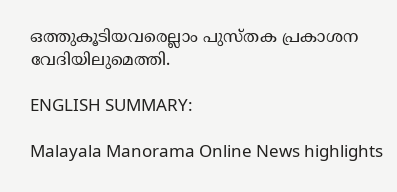ഒത്തുകൂടിയവരെല്ലാം പുസ്തക പ്രകാശന വേദിയിലുമെത്തി.

ENGLISH SUMMARY:

Malayala Manorama Online News highlights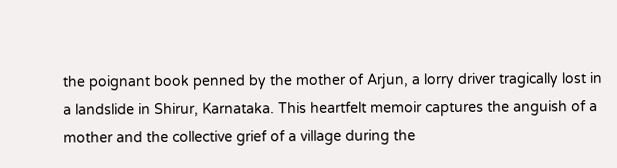the poignant book penned by the mother of Arjun, a lorry driver tragically lost in a landslide in Shirur, Karnataka. This heartfelt memoir captures the anguish of a mother and the collective grief of a village during the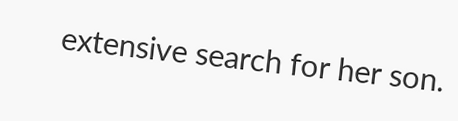extensive search for her son.